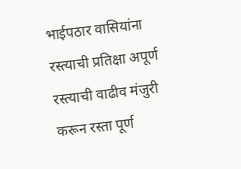भाईपठार वासियांना रस्त्याची प्रतिक्षा अपूर्ण रस्त्याची वाढीव मंजुरी करून रस्ता पूर्ण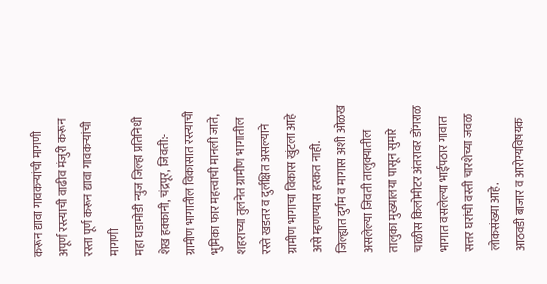करून द्यावा गावकऱ्यांची मागणी
अपूर्ण रस्त्याची वाढीव मंजुरी करून रस्ता पूर्ण करून द्यावा गावकऱ्यांची मागणी
महा घडामोडी न्युज जिल्हा प्रतिनिधी शेख हक्कानी, चंद्रपूर, जिवती:- ग्रामीण भागातील विकासात रस्त्याची भुमिका फार महत्त्वाची मानली जाते, शहराच्या तुलनेत ग्रामीण भागातील रस्ते खडतर व दुर्लक्षित असल्याने ग्रामीण भागाचा विकास खुंटला आहे असे म्हणण्यास हरकत नाही.
जिल्ह्यात दुर्गम व मागास अशी ओळख असलेल्या जिवती तालुक्यातील तालुका मुख्यालया पासून सुमारे चाळीस किलोमीटर अंतरावर डोंगराळ भागात वसलेल्या भाईपठार गावात सत्तर घरांची वस्ती चारशेच्या जवळ लोकसंख्या आहे.
आठवडी बाजार व आरोग्यविषयक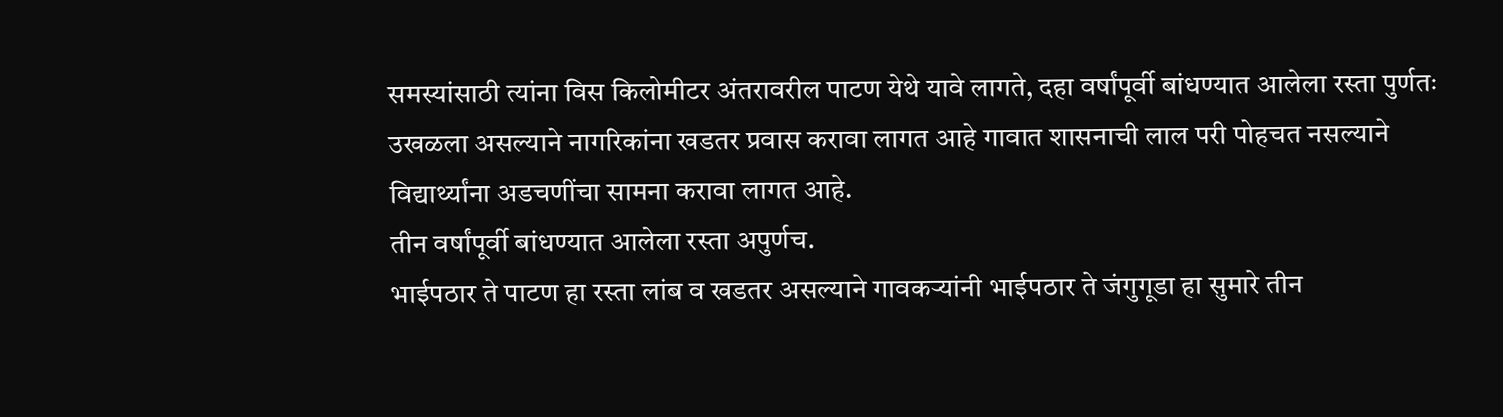समस्यांसाठी त्यांना विस किलोमीटर अंतरावरील पाटण येथे यावे लागते, दहा वर्षांपूर्वी बांधण्यात आलेला रस्ता पुर्णतः उखळला असल्याने नागरिकांना खडतर प्रवास करावा लागत आहे गावात शासनाची लाल परी पोहचत नसल्याने विद्यार्थ्यांना अडचणींचा सामना करावा लागत आहे.
तीन वर्षांपूर्वी बांधण्यात आलेला रस्ता अपुर्णच.
भाईपठार ते पाटण हा रस्ता लांब व खडतर असल्याने गावकऱ्यांनी भाईपठार ते जंगुगूडा हा सुमारे तीन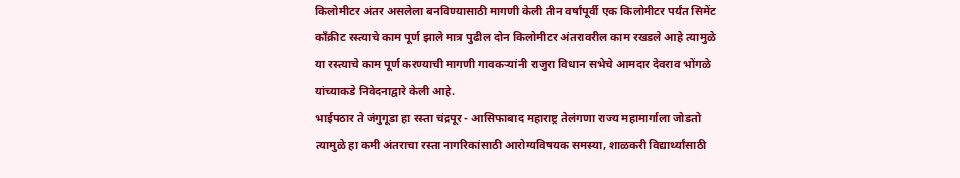किलोमीटर अंतर असलेला बनविण्यासाठी मागणी केली तीन वर्षांपूर्वी एक किलोमीटर पर्यंत सिमेंट काँक्रीट रस्त्याचे काम पूर्ण झाले मात्र पुढील दोन किलोमीटर अंतरावरील काम रखडले आहे त्यामुळे या रस्त्याचे काम पूर्ण करण्याची मागणी गावकऱ्यांनी राजुरा विधान सभेचे आमदार देवराव भोंगळे यांच्याकडे निवेदनाद्वारे केली आहे.
भाईपठार ते जंगुगूडा हा रस्ता चंद्रपूर - आसिफाबाद महाराष्ट्र तेलंगणा राज्य महामार्गाला जोडतो त्यामुळे हा कमी अंतराचा रस्ता नागरिकांसाठी आरोग्यविषयक समस्या, शाळकरी विद्यार्थ्यांसाठी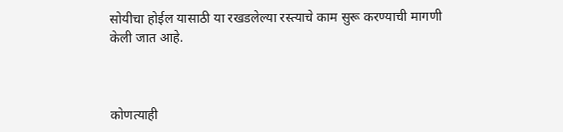सोयीचा होईल यासाठी या रखडलेल्या रस्त्याचे काम सुरू करण्याची मागणी केली जात आहे.



कोणत्याही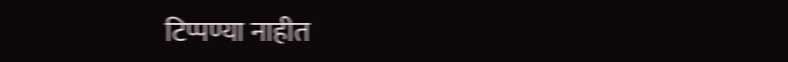टिप्पण्या नाहीत